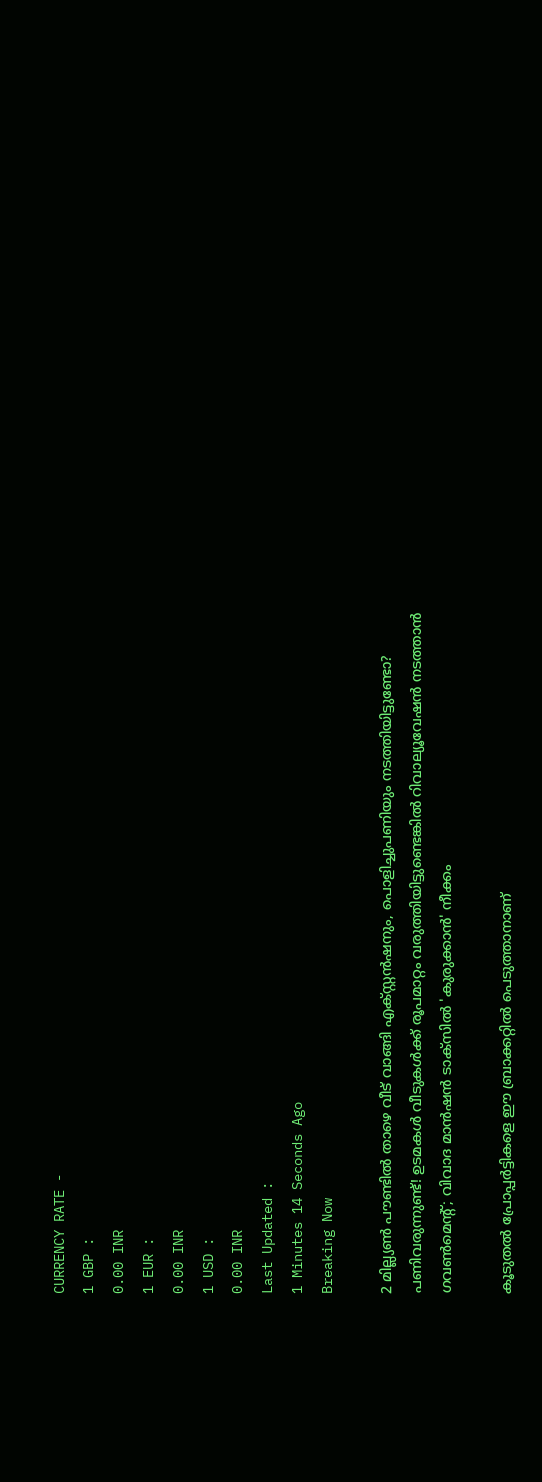CURRENCY RATE -
1 GBP :
0.00 INR
1 EUR :
0.00 INR
1 USD :
0.00 INR
Last Updated :
1 Minutes 14 Seconds Ago
Breaking Now

2 മില്ല്യണ്‍ പൗണ്ടില്‍ താഴെ വീട് വാങ്ങി എക്സ്റ്റന്‍ഷനും, പൊളിച്ചുപണിയും നടത്തിയിട്ടുണ്ടോ? പണിവരുന്നുണ്ട്! ഉടമകള്‍ വീടുകള്‍ക്ക് രൂപമാറ്റം വരുത്തിയിട്ടുണ്ടെങ്കില്‍ റിവാല്യൂവേഷന്‍ നടത്താന്‍ ഗവണ്‍മെന്റ്; വിവാദ മാന്‍ഷന്‍ ടാക്‌സില്‍ 'കുരുക്കാന്‍' നീക്കം

കൂടുതല്‍ പ്രോപ്പര്‍ട്ടികളെ ഈ ബ്രാക്കറ്റില്‍ പെടുത്താനാണ്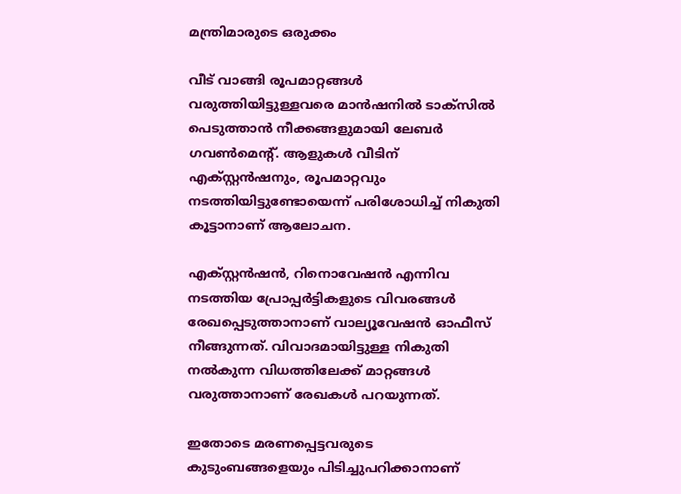മന്ത്രിമാരുടെ ഒരുക്കം

വീട് വാങ്ങി രൂപമാറ്റങ്ങള്‍ വരുത്തിയിട്ടുള്ളവരെ മാന്‍ഷനില്‍ ടാക്‌സില്‍ പെടുത്താന്‍ നീക്കങ്ങളുമായി ലേബര്‍ ഗവണ്‍മെന്റ്. ആളുകള്‍ വീടിന് എക്സ്റ്റന്‍ഷനും, രൂപമാറ്റവും നടത്തിയിട്ടുണ്ടോയെന്ന് പരിശോധിച്ച് നികുതി കൂട്ടാനാണ് ആലോചന.

എക്‌സ്റ്റന്‍ഷന്‍, റിനൊവേഷന്‍ എന്നിവ നടത്തിയ പ്രോപ്പര്‍ട്ടികളുടെ വിവരങ്ങള്‍ രേഖപ്പെടുത്താനാണ് വാല്യൂവേഷന്‍ ഓഫീസ് നീങ്ങുന്നത്. വിവാദമായിട്ടുള്ള നികുതി നല്‍കുന്ന വിധത്തിലേക്ക് മാറ്റങ്ങള്‍ വരുത്താനാണ് രേഖകള്‍ പറയുന്നത്.

ഇതോടെ മരണപ്പെട്ടവരുടെ കുടുംബങ്ങളെയും പിടിച്ചുപറിക്കാനാണ്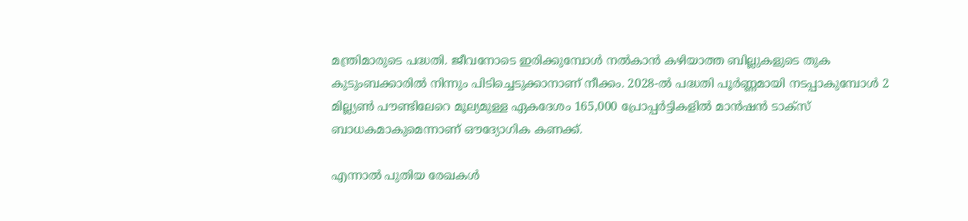മന്ത്രിമാരുടെ പദ്ധതി. ജീവനോടെ ഇരിക്കുമ്പോള്‍ നല്‍കാന്‍ കഴിയാത്ത ബില്ലുകളുടെ തുക കുടുംബക്കാരില്‍ നിന്നും പിടിച്ചെടുക്കാനാണ് നീക്കം. 2028-ല്‍ പദ്ധതി പൂര്‍ണ്ണമായി നടപ്പാകുമ്പോള്‍ 2 മില്ല്യണ്‍ പൗണ്ടിലേറെ മൂല്യമുള്ള ഏകദേശം 165,000 പ്രോപ്പര്‍ട്ടികളില്‍ മാന്‍ഷന്‍ ടാക്‌സ് ബാധകമാകുമെന്നാണ് ഔദ്യോഗിക കണക്ക്.

എന്നാല്‍ പുതിയ രേഖകള്‍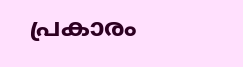പ്രകാരം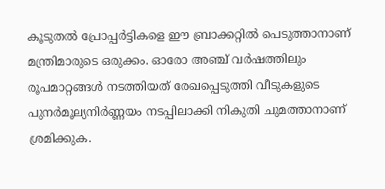കൂടുതല്‍ പ്രോപ്പര്‍ട്ടികളെ ഈ ബ്രാക്കറ്റില്‍ പെടുത്താനാണ് മന്ത്രിമാരുടെ ഒരുക്കം. ഓരോ അഞ്ച് വര്‍ഷത്തിലും രൂപമാറ്റങ്ങള്‍ നടത്തിയത് രേഖപ്പെടുത്തി വീടുകളുടെ പുനര്‍മൂല്യനിര്‍ണ്ണയം നടപ്പിലാക്കി നികുതി ചുമത്താനാണ് ശ്രമിക്കുക.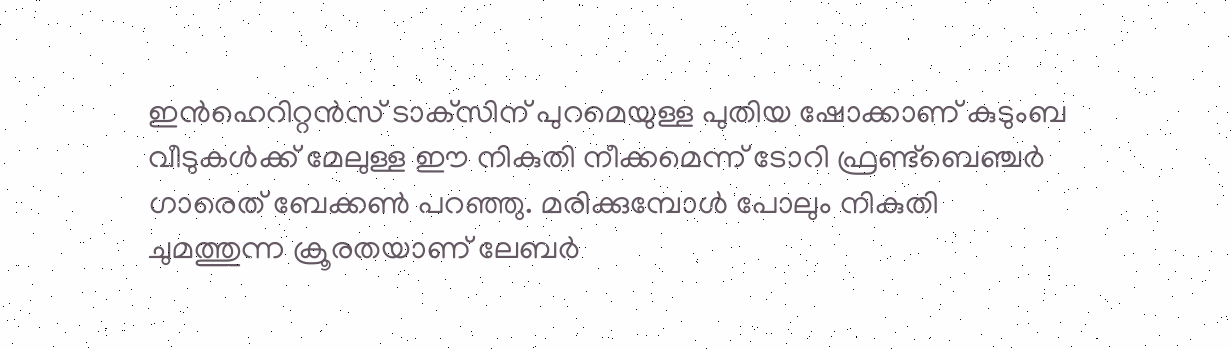ഇന്‍ഹെറിറ്റന്‍സ് ടാക്‌സിന് പുറമെയുള്ള പുതിയ ഷോക്കാണ് കുടുംബ വീടുകള്‍ക്ക് മേലുള്ള ഈ നികുതി നീക്കമെന്ന് ടോറി ഫ്രണ്ട്‌ബെഞ്ചര്‍ ഗാരെത് ബേക്കണ്‍ പറഞ്ഞു. മരിക്കുമ്പോള്‍ പോലും നികുതി ചുമത്തുന്ന ക്രൂരതയാണ് ലേബര്‍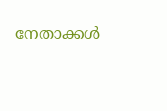നേതാക്കള്‍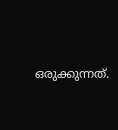ഒരുക്കുന്നത്.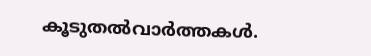കൂടുതല്‍വാര്‍ത്തകള്‍.